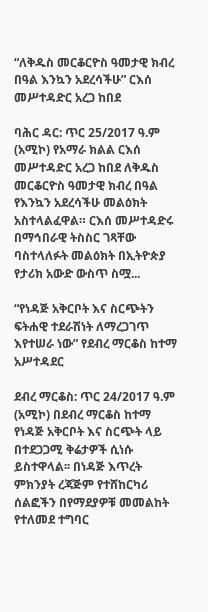“ለቅዱስ መርቆርዮስ ዓመታዊ ክብረ በዓል እንኳን አደረሳችሁ” ርእሰ መሥተዳድር አረጋ ከበደ

ባሕር ዳር: ጥር 25/2017 ዓ.ም (አሚኮ) የአማራ ክልል ርእሰ መሥተዳድር አረጋ ከበደ ለቅዱስ መርቆርዮስ ዓመታዊ ክብረ በዓል የእንኳን አደረሳችሁ መልዕክት አስተላልፈዋል። ርእሰ መሥተዳድሩ በማኅበራዊ ትስስር ገጻቸው ባስተላለፉት መልዕክት በኢትዮጵያ የታሪክ አውድ ውስጥ ስሟ...

“የነዳጅ አቅርቦት እና ስርጭትን ፍትሐዊ ተደራሽነት ለማረጋገጥ እየተሠራ ነው” የደብረ ማርቆስ ከተማ አሥተዳደር

ደብረ ማርቆስ: ጥር 24/2017 ዓ.ም (አሚኮ) በደብረ ማርቆስ ከተማ የነዳጅ አቅርቦት እና ስርጭት ላይ በተደጋጋሚ ቅሬታዎች ሲነሱ ይስተዋላል፡፡ በነዳጅ እጥረት ምክንያት ረጃጅም የተሸከርካሪ ሰልፎችን በየማደያዎቹ መመልከት የተለመደ ተግባር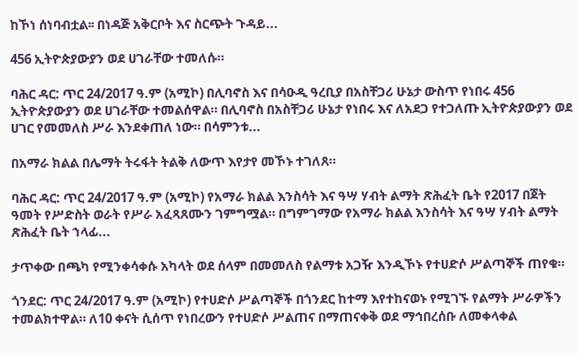ከኾነ ሰነባብቷል፡፡ በነዳጅ አቅርቦት እና ስርጭት ጉዳይ...

456 ኢትዮጵያውያን ወደ ሀገራቸው ተመለሱ።

ባሕር ዳር: ጥር 24/2017 ዓ.ም (አሚኮ) በሊባኖስ እና በሳዑዲ ዓረቢያ በአስቸጋሪ ሁኔታ ውስጥ የነበሩ 456 ኢትዮጵያውያን ወደ ሀገራቸው ተመልሰዋል። በሊባኖስ በአስቸጋሪ ሁኔታ የነበሩ እና ለአደጋ የተጋለጡ ኢትዮጵያውያን ወደ ሀገር የመመለስ ሥራ እንደቀጠለ ነው። በሳምንቱ...

በአማራ ክልል በሌማት ትሩፋት ትልቅ ለውጥ እየታየ መኾኑ ተገለጸ።

ባሕር ዳር: ጥር 24/2017 ዓ.ም (አሚኮ) የአማራ ክልል እንስሳት እና ዓሣ ሃብት ልማት ጽሕፈት ቤት የ2017 በጀት ዓመት የሥድስት ወራት የሥራ አፈጻጸሙን ገምግሟል። በግምገማው የአማራ ክልል እንስሳት እና ዓሣ ሃብት ልማት ጽሕፈት ቤት ኀላፊ...

ታጥቀው በጫካ የሚንቀሳቀሱ አካላት ወደ ሰላም በመመለስ የልማቱ አጋዥ እንዲኾኑ የተሀድሶ ሥልጣኞች ጠየቁ።

ጎንደር: ጥር 24/2017 ዓ.ም (አሚኮ) የተሀድሶ ሥልጣኞች በጎንደር ከተማ እየተከናወኑ የሚገኙ የልማት ሥራዎችን ተመልክተዋል። ለ10 ቀናት ሲሰጥ የነበረውን የተሀድሶ ሥልጠና በማጠናቀቅ ወደ ማኅበረሰቡ ለመቀላቀል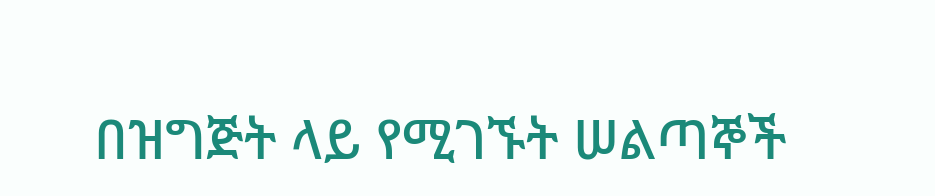በዝግጅት ላይ የሚገኙት ሠልጣኞች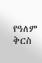የዓለም ቅርስ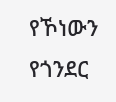የኾነውን የጎንደር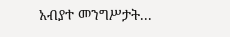አብያተ መንግሥታት...